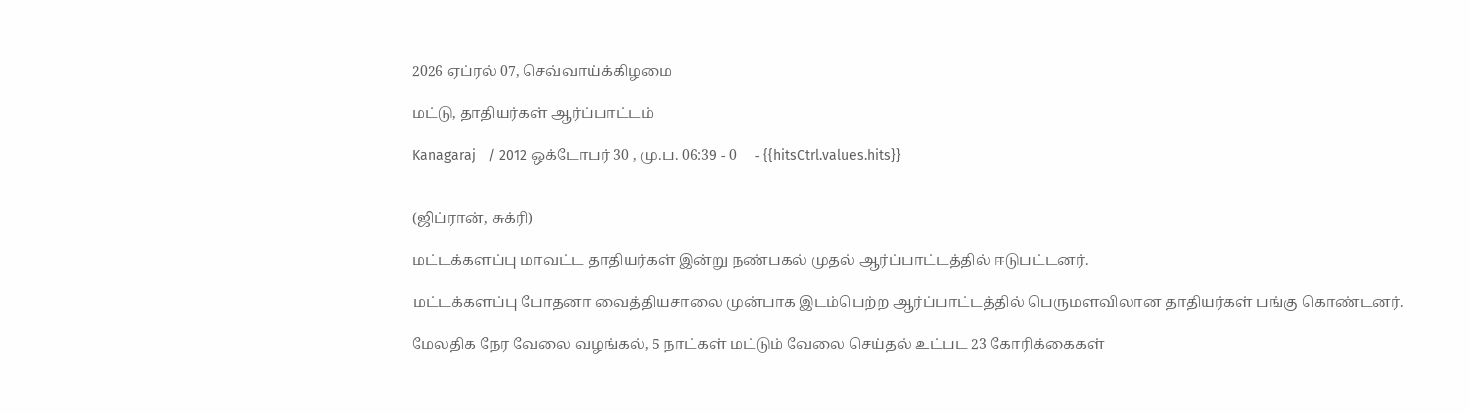2026 ஏப்ரல் 07, செவ்வாய்க்கிழமை

மட்டு, தாதியர்கள் ஆர்ப்பாட்டம்

Kanagaraj   / 2012 ஒக்டோபர் 30 , மு.ப. 06:39 - 0     - {{hitsCtrl.values.hits}}


(ஜிப்ரான், சுக்ரி)

மட்டக்களப்பு மாவட்ட தாதியர்கள் இன்று நண்பகல் முதல் ஆர்ப்பாட்டத்தில் ஈடுபட்டனர்.

மட்டக்களப்பு போதனா வைத்தியசாலை முன்பாக இடம்பெற்ற ஆர்ப்பாட்டத்தில் பெருமளவிலான தாதியர்கள் பங்கு கொண்டனர்.

மேலதிக நேர வேலை வழங்கல், 5 நாட்கள் மட்டும் வேலை செய்தல் உட்பட 23 கோரிக்கைகள்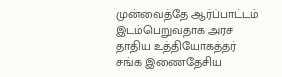முன்வைத்தே ஆர்ப்பாட்டம் இடம்பெறுவதாக அரச தாதிய உத்தியோகத்தர் சங்க இணைதேசிய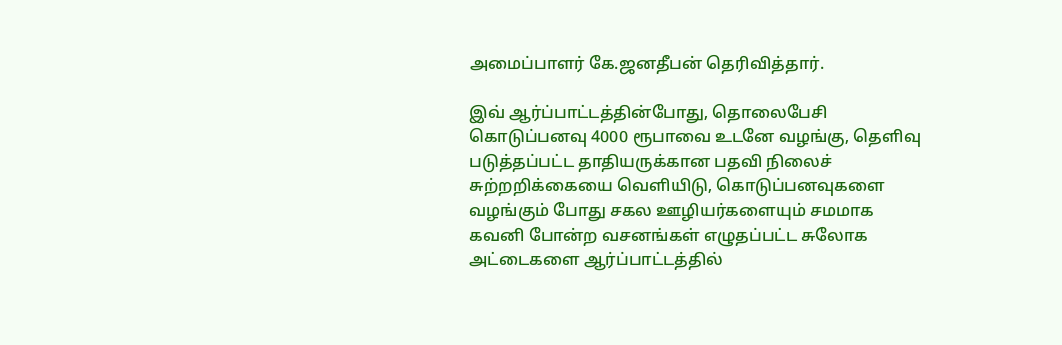அமைப்பாளர் கே.ஜனதீபன் தெரிவித்தார்.

இவ் ஆர்ப்பாட்டத்தின்போது, தொலைபேசி கொடுப்பனவு 4000 ரூபாவை உடனே வழங்கு, தெளிவு படுத்தப்பட்ட தாதியருக்கான பதவி நிலைச் சுற்றறிக்கையை வெளியிடு, கொடுப்பனவுகளை வழங்கும் போது சகல ஊழியர்களையும் சமமாக கவனி போன்ற வசனங்கள் எழுதப்பட்ட சுலோக அட்டைகளை ஆர்ப்பாட்டத்தில்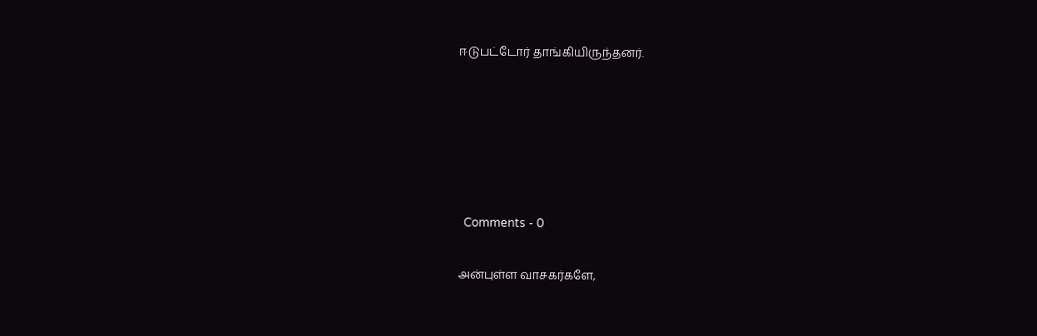ஈடுபட்டோர் தாங்கியிருந்தனர்.









  Comments - 0


அன்புள்ள வாசகர்களே,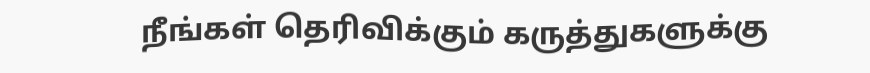நீங்கள் தெரிவிக்கும் கருத்துகளுக்கு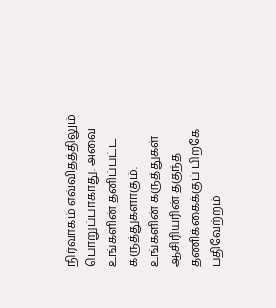நிர்வாகம் எவ்விதத்திலும் பொறுப்பாகாது. அவை உங்களின் தனிப்பட்ட கருத்துகளாகும். உங்களின் கருத்துகள் ஆசிரியரின் தகுந்த தணிக்கைக்குப் பிறகே பதிவேற்றம்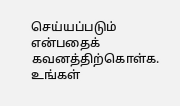செய்யப்படும் என்பதைக் கவனத்திற்கொள்க. உங்கள்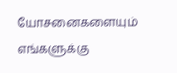யோசனைகளையும் எங்களுக்கு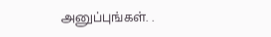அனுப்புங்கள். .